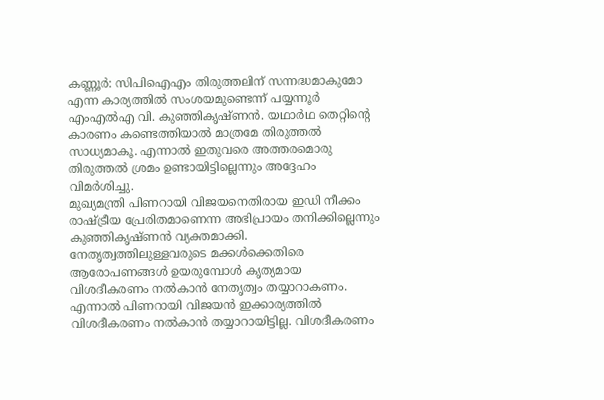കണ്ണൂർ: സിപിഐഎം തിരുത്തലിന് സന്നദ്ധമാകുമോ എന്ന കാര്യത്തിൽ സംശയമുണ്ടെന്ന് പയ്യന്നൂർ എംഎൽഎ വി. കുഞ്ഞികൃഷ്ണൻ. യഥാർഥ തെറ്റിന്റെ കാരണം കണ്ടെത്തിയാൽ മാത്രമേ തിരുത്തൽ സാധ്യമാകൂ. എന്നാൽ ഇതുവരെ അത്തരമൊരു തിരുത്തൽ ശ്രമം ഉണ്ടായിട്ടില്ലെന്നും അദ്ദേഹം വിമർശിച്ചു.
മുഖ്യമന്ത്രി പിണറായി വിജയനെതിരായ ഇഡി നീക്കം രാഷ്ട്രീയ പ്രേരിതമാണെന്ന അഭിപ്രായം തനിക്കില്ലെന്നും കുഞ്ഞികൃഷ്ണൻ വ്യക്തമാക്കി. നേതൃത്വത്തിലുള്ളവരുടെ മക്കൾക്കെതിരെ ആരോപണങ്ങൾ ഉയരുമ്പോൾ കൃത്യമായ വിശദീകരണം നൽകാൻ നേതൃത്വം തയ്യാറാകണം. എന്നാൽ പിണറായി വിജയൻ ഇക്കാര്യത്തിൽ വിശദീകരണം നൽകാൻ തയ്യാറായിട്ടില്ല. വിശദീകരണം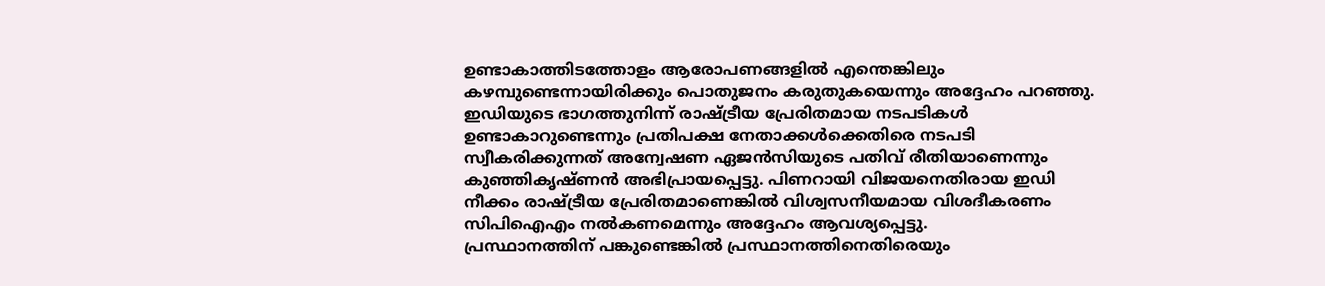ഉണ്ടാകാത്തിടത്തോളം ആരോപണങ്ങളിൽ എന്തെങ്കിലും കഴമ്പുണ്ടെന്നായിരിക്കും പൊതുജനം കരുതുകയെന്നും അദ്ദേഹം പറഞ്ഞു.
ഇഡിയുടെ ഭാഗത്തുനിന്ന് രാഷ്ട്രീയ പ്രേരിതമായ നടപടികൾ ഉണ്ടാകാറുണ്ടെന്നും പ്രതിപക്ഷ നേതാക്കൾക്കെതിരെ നടപടി സ്വീകരിക്കുന്നത് അന്വേഷണ ഏജൻസിയുടെ പതിവ് രീതിയാണെന്നും കുഞ്ഞികൃഷ്ണൻ അഭിപ്രായപ്പെട്ടു. പിണറായി വിജയനെതിരായ ഇഡി നീക്കം രാഷ്ട്രീയ പ്രേരിതമാണെങ്കിൽ വിശ്വസനീയമായ വിശദീകരണം സിപിഐഎം നൽകണമെന്നും അദ്ദേഹം ആവശ്യപ്പെട്ടു.
പ്രസ്ഥാനത്തിന് പങ്കുണ്ടെങ്കിൽ പ്രസ്ഥാനത്തിനെതിരെയും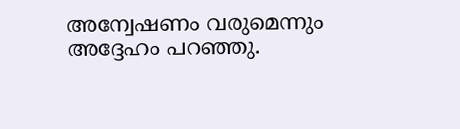അന്വേഷണം വരുമെന്നും അദ്ദേഹം പറഞ്ഞു.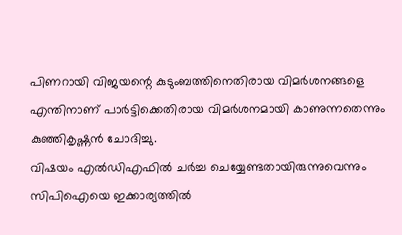പിണറായി വിജയന്റെ കുടുംബത്തിനെതിരായ വിമർശനങ്ങളെ എന്തിനാണ് പാർട്ടിക്കെതിരായ വിമർശനമായി കാണുന്നതെന്നും കുഞ്ഞികൃഷ്ണൻ ചോദിച്ചു.
വിഷയം എൽഡിഎഫിൽ ചർച്ച ചെയ്യേണ്ടതായിരുന്നുവെന്നും സിപിഐയെ ഇക്കാര്യത്തിൽ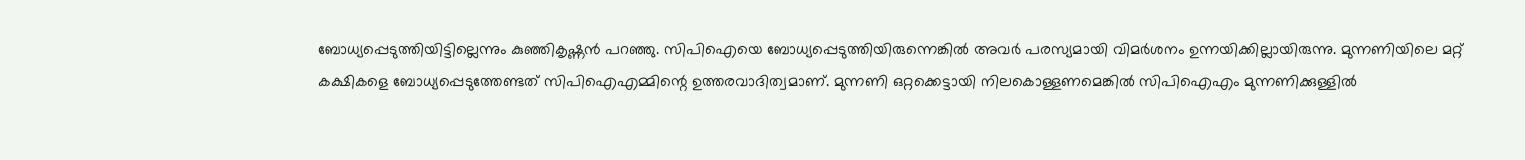ബോധ്യപ്പെടുത്തിയിട്ടില്ലെന്നും കുഞ്ഞികൃഷ്ണൻ പറഞ്ഞു. സിപിഐയെ ബോധ്യപ്പെടുത്തിയിരുന്നെങ്കിൽ അവർ പരസ്യമായി വിമർശനം ഉന്നയിക്കില്ലായിരുന്നു. മുന്നണിയിലെ മറ്റ് കക്ഷികളെ ബോധ്യപ്പെടുത്തേണ്ടത് സിപിഐഎമ്മിന്റെ ഉത്തരവാദിത്വമാണ്. മുന്നണി ഒറ്റക്കെട്ടായി നിലകൊള്ളണമെങ്കിൽ സിപിഐഎം മുന്നണിക്കുള്ളിൽ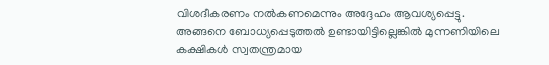വിശദീകരണം നൽകണമെന്നും അദ്ദേഹം ആവശ്യപ്പെട്ടു.
അങ്ങനെ ബോധ്യപ്പെടുത്തൽ ഉണ്ടായിട്ടില്ലെങ്കിൽ മുന്നണിയിലെ കക്ഷികൾ സ്വതന്ത്രമായ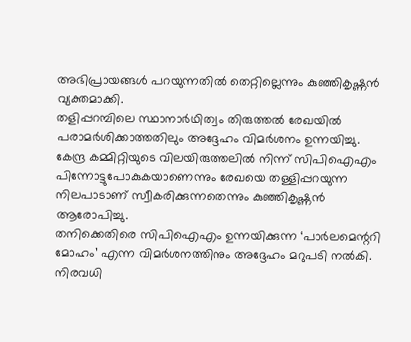അഭിപ്രായങ്ങൾ പറയുന്നതിൽ തെറ്റില്ലെന്നും കുഞ്ഞികൃഷ്ണൻ വ്യക്തമാക്കി.
തളിപ്പറമ്പിലെ സ്ഥാനാർഥിത്വം തിരുത്തൽ രേഖയിൽ പരാമർശിക്കാത്തതിലും അദ്ദേഹം വിമർശനം ഉന്നയിച്ചു. കേന്ദ്ര കമ്മിറ്റിയുടെ വിലയിരുത്തലിൽ നിന്ന് സിപിഐഎം പിന്നോട്ടുപോകുകയാണെന്നും രേഖയെ തള്ളിപ്പറയുന്ന നിലപാടാണ് സ്വീകരിക്കുന്നതെന്നും കുഞ്ഞികൃഷ്ണൻ ആരോപിച്ചു.
തനിക്കെതിരെ സിപിഐഎം ഉന്നയിക്കുന്ന ‘പാർലമെന്ററി മോഹം’ എന്ന വിമർശനത്തിനും അദ്ദേഹം മറുപടി നൽകി. നിരവധി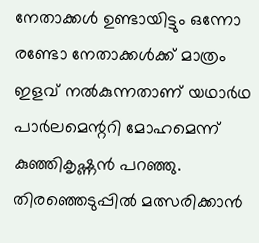നേതാക്കൾ ഉണ്ടായിട്ടും ഒന്നോ രണ്ടോ നേതാക്കൾക്ക് മാത്രം ഇളവ് നൽകുന്നതാണ് യഥാർഥ പാർലമെന്ററി മോഹമെന്ന് കുഞ്ഞികൃഷ്ണൻ പറഞ്ഞു. തിരഞ്ഞെടുപ്പിൽ മത്സരിക്കാൻ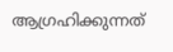ആഗ്രഹിക്കുന്നത്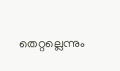തെറ്റല്ലെന്നും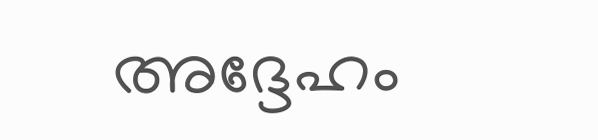അദ്ദേഹം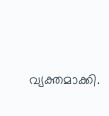വ്യക്തമാക്കി.